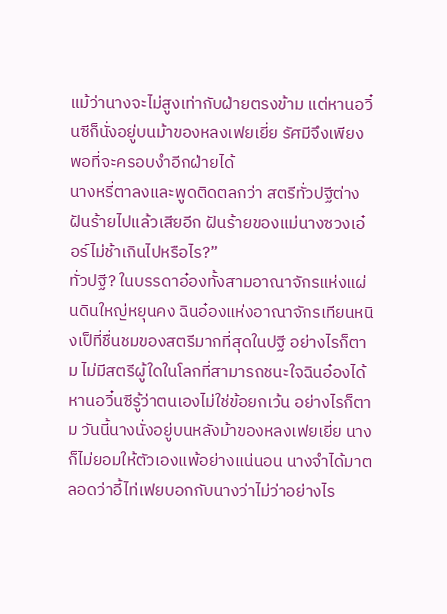แม้ว่านางจะไม่สูงเท่ากับฝ่ายตรงข้าม แต่หานอวิ๋นซีก็นั่งอยู่บนม้าของหลงเฟยเยี่ย รัศมีจึงเพียงพอที่จะครอบงำอีกฝ่ายได้
นางหรี่ตาลงและพูดติดตลกว่า สตรีทั่วปฐีต่างฝันร้ายไปแล้วเสียอีก ฝันร้ายของแม่นางซวงเอ๋อร์ไม่ช้าเกินไปหรือไร?”
ทั่วปฐี? ในบรรดาอ๋องทั้งสามอาณาจักรแห่งแผ่นดินใหญ่หยุนคง ฉินอ๋องแห่งอาณาจักรเทียนหนิงเป็ที่ชื่นชมของสตรีมากที่สุดในปฐี อย่างไรก็ตาม ไม่มีสตรีผู้ใดในโลกที่สามารถชนะใจฉินอ๋องได้
หานอวิ๋นซีรู้ว่าตนเองไม่ใช่ข้อยกเว้น อย่างไรก็ตาม วันนี้นางนั่งอยู่บนหลังม้าของหลงเฟยเยี่ย นางก็ไม่ยอมให้ตัวเองแพ้อย่างแน่นอน นางจำได้มาตลอดว่าอี้ไท่เฟยบอกกับนางว่าไม่ว่าอย่างไร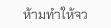ห้ามทำให้จว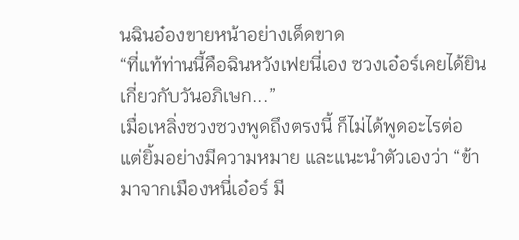นฉินอ๋องขายหน้าอย่างเด็ดขาด
“ที่แท้ท่านนี้คือฉินหวังเฟยนี่เอง ซวงเอ๋อร์เคยได้ยินเกี่ยวกับวันอภิเษก...”
เมื่อเหลิ่งซวงซวงพูดถึงตรงนี้ ก็ไม่ได้พูดอะไรต่อ แต่ยิ้มอย่างมีความหมาย และแนะนำตัวเองว่า “ข้ามาจากเมืองหนี่เอ๋อร์ มี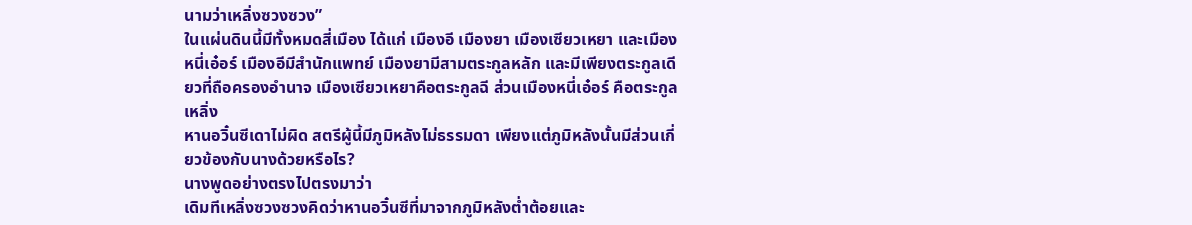นามว่าเหลิ่งซวงซวง”
ในแผ่นดินนี้มีทั้งหมดสี่เมือง ได้แก่ เมืองอี เมืองยา เมืองเซียวเหยา และเมืองหนี่เอ๋อร์ เมืองอีมีสำนักแพทย์ เมืองยามีสามตระกูลหลัก และมีเพียงตระกูลเดียวที่ถือครองอำนาจ เมืองเซียวเหยาคือตระกูลฉี ส่วนเมืองหนี่เอ๋อร์ คือตระกูลเหลิ่ง
หานอวิ๋นซีเดาไม่ผิด สตรีผู้นี้มีภูมิหลังไม่ธรรมดา เพียงแต่ภูมิหลังนั้นมีส่วนเกี่ยวข้องกับนางด้วยหรือไร?
นางพูดอย่างตรงไปตรงมาว่า
เดิมทีเหลิ่งซวงซวงคิดว่าหานอวิ๋นซีที่มาจากภูมิหลังต่ำต้อยและ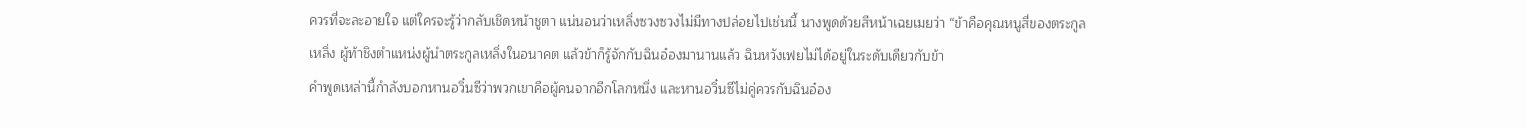ควรที่จะละอายใจ แต่ใครจะรู้ว่ากลับเชิดหน้าชูตา แน่นอนว่าเหลิ่งซวงซวงไม่มีทางปล่อยไปเช่นนี้ นางพูดด้วยสีหน้าเฉยเมยว่า “ข้าคือคุณหนูสี่ของตระกูลเหลิ่ง ผู้ท้าชิงตำแหน่งผู้นำตระกูลเหลิ่งในอนาคต แล้วข้าก็รู้จักกับฉินอ๋องมานานแล้ว ฉินหวังเฟยไม่ได้อยู่ในระดับเดียวกับข้า
คำพูดเหล่านี้กำลังบอกหานอวิ๋นซีว่าพวกเขาคือผู้คนจากอีกโลกหนึ่ง และหานอวิ๋นซีไม่คู่ควรกับฉินอ๋อง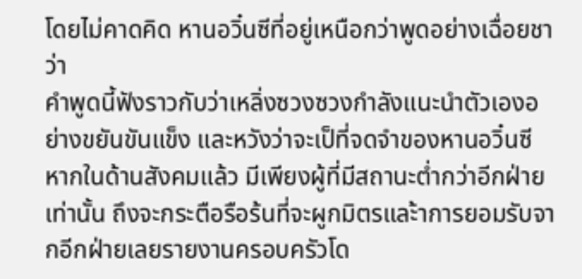โดยไม่คาดคิด หานอวิ๋นซีที่อยู่เหนือกว่าพูดอย่างเฉื่อยชาว่า
คำพูดนี้ฟังราวกับว่าเหลิ่งซวงซวงกำลังแนะนำตัวเองอย่างขยันขันแข็ง และหวังว่าจะเป็ที่จดจำของหานอวิ๋นซี หากในด้านสังคมแล้ว มีเพียงผู้ที่มีสถานะต่ำกว่าอีกฝ่ายเท่านั้น ถึงจะกระตือรือร้นที่จะผูกมิตรและ้าการยอมรับจากอีกฝ่ายเลยรายงานครอบครัวโด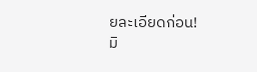ยละเอียดก่อน!
มิ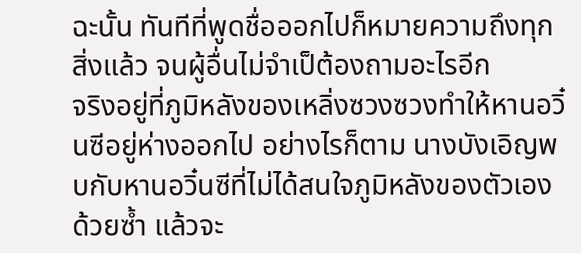ฉะนั้น ทันทีที่พูดชื่อออกไปก็หมายความถึงทุกสิ่งแล้ว จนผู้อื่นไม่จำเป็ต้องถามอะไรอีก
จริงอยู่ที่ภูมิหลังของเหลิ่งซวงซวงทำให้หานอวิ๋นซีอยู่ห่างออกไป อย่างไรก็ตาม นางบังเอิญพบกับหานอวิ๋นซีที่ไม่ได้สนใจภูมิหลังของตัวเองด้วยซ้ำ แล้วจะ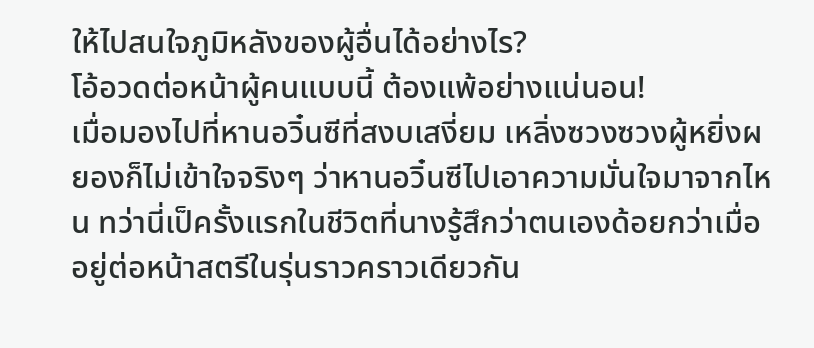ให้ไปสนใจภูมิหลังของผู้อื่นได้อย่างไร?
โอ้อวดต่อหน้าผู้คนแบบนี้ ต้องแพ้อย่างแน่นอน!
เมื่อมองไปที่หานอวิ๋นซีที่สงบเสงี่ยม เหลิ่งซวงซวงผู้หยิ่งผยองก็ไม่เข้าใจจริงๆ ว่าหานอวิ๋นซีไปเอาความมั่นใจมาจากไหน ทว่านี่เป็ครั้งแรกในชีวิตที่นางรู้สึกว่าตนเองด้อยกว่าเมื่ออยู่ต่อหน้าสตรีในรุ่นราวคราวเดียวกัน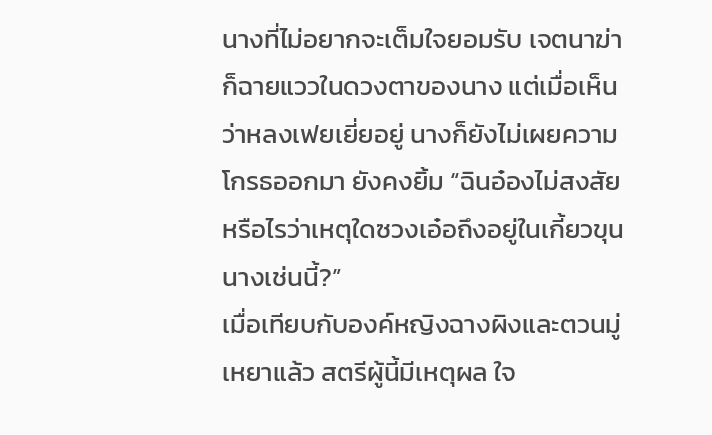นางที่ไม่อยากจะเต็มใจยอมรับ เจตนาฆ่าก็ฉายแววในดวงตาของนาง แต่เมื่อเห็นว่าหลงเฟยเยี่ยอยู่ นางก็ยังไม่เผยความโกรธออกมา ยังคงยิ้ม “ฉินอ๋องไม่สงสัยหรือไรว่าเหตุใดซวงเอ๋อถึงอยู่ในเกี้ยวขุนนางเช่นนี้?”
เมื่อเทียบกับองค์หญิงฉางผิงและตวนมู่เหยาแล้ว สตรีผู้นี้มีเหตุผล ใจ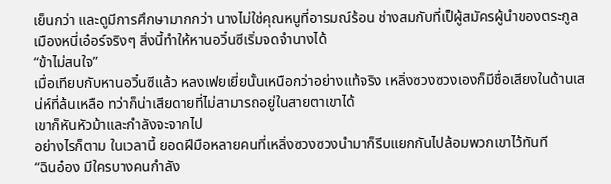เย็นกว่า และดูมีการศึกษามากกว่า นางไม่ใช่คุณหนูที่อารมณ์ร้อน ช่างสมกับที่เป็ผู้สมัครผู้นำของตระกูลเมืองหนี่เอ๋อร์จริงๆ สิ่งนี้ทำให้หานอวิ๋นซีเริ่มจดจำนางได้
“ข้าไม่สนใจ”
เมื่อเทียบกับหานอวิ๋นซีแล้ว หลงเฟยเยี่ยนั้นเหนือกว่าอย่างแท้จริง เหลิ่งซวงซวงเองก็มีชื่อเสียงในด้านเสน่ห์ที่ล้นเหลือ ทว่าก็น่าเสียดายที่ไม่สามารถอยู่ในสายตาเขาได้
เขาก็หันหัวม้าและกำลังจะจากไป
อย่างไรก็ตาม ในเวลานี้ ยอดฝีมือหลายคนที่เหลิ่งซวงซวงนำมาก็รีบแยกกันไปล้อมพวกเขาไว้ทันที
“ฉินอ๋อง มีใครบางคนกำลัง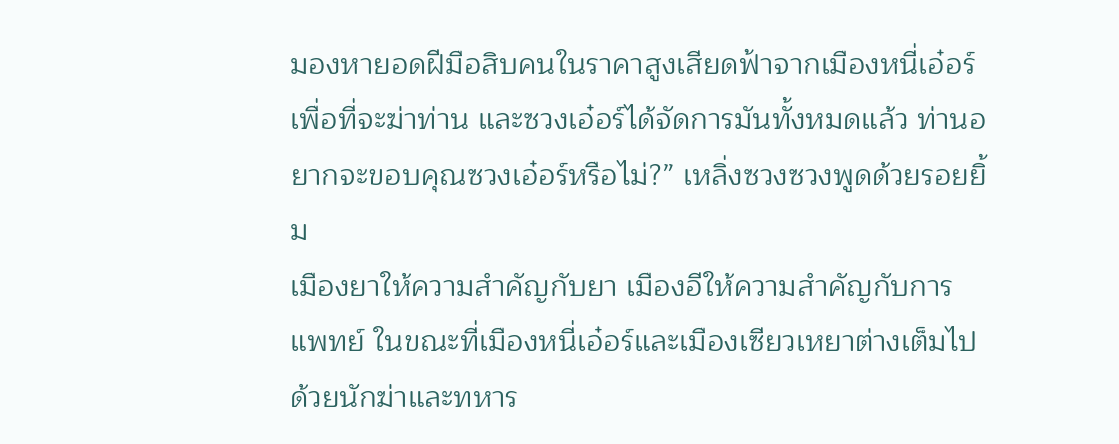มองหายอดฝีมือสิบคนในราคาสูงเสียดฟ้าจากเมืองหนี่เอ๋อร์เพื่อที่จะฆ่าท่าน และซวงเอ๋อร์ได้จัดการมันทั้งหมดแล้ว ท่านอยากจะขอบคุณซวงเอ๋อร์หรือไม่?” เหลิ่งซวงซวงพูดด้วยรอยยิ้ม
เมืองยาให้ความสำคัญกับยา เมืองอีให้ความสำคัญกับการแพทย์ ในขณะที่เมืองหนี่เอ๋อร์และเมืองเซียวเหยาต่างเต็มไปด้วยนักฆ่าและทหาร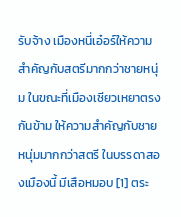รับจ้าง เมืองหนี่เอ๋อร์ให้ความสำคัญกับสตรีมากกว่าชายหนุ่ม ในขณะที่เมืองเซียวเหยาตรงกันข้าม ให้ความสำคัญกับชายหนุ่มมากกว่าสตรี ในบรรดาสองเมืองนี้ มีเสือหมอบ [1] ตระ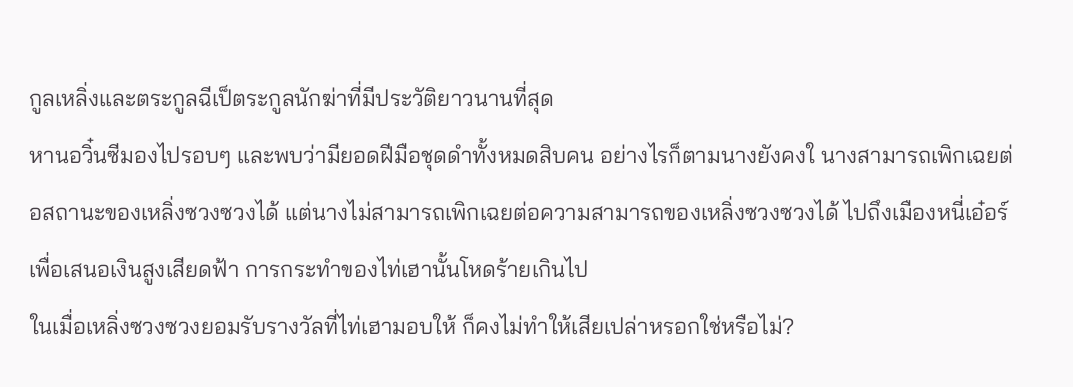กูลเหลิ่งและตระกูลฉีเป็ตระกูลนักฆ่าที่มีประวัติยาวนานที่สุด
หานอวิ๋นซีมองไปรอบๆ และพบว่ามียอดฝีมือชุดดำทั้งหมดสิบคน อย่างไรก็ตามนางยังคงใ นางสามารถเพิกเฉยต่อสถานะของเหลิ่งซวงซวงได้ แต่นางไม่สามารถเพิกเฉยต่อความสามารถของเหลิ่งซวงซวงได้ ไปถึงเมืองหนี่เอ๋อร์เพื่อเสนอเงินสูงเสียดฟ้า การกระทำของไท่เฮานั้นโหดร้ายเกินไป
ในเมื่อเหลิ่งซวงซวงยอมรับรางวัลที่ไท่เฮามอบให้ ก็คงไม่ทำให้เสียเปล่าหรอกใช่หรือไม่?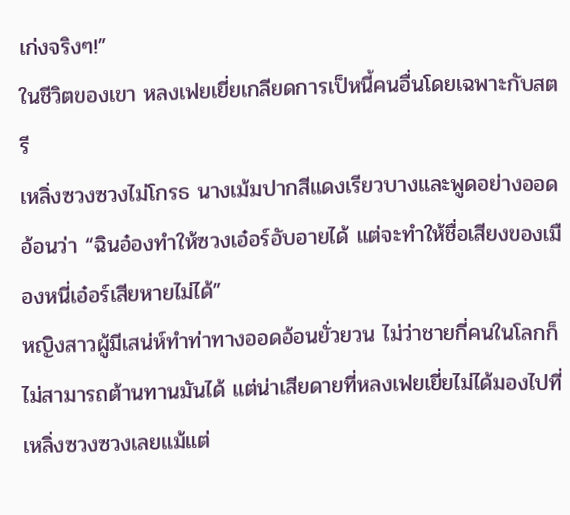เก่งจริงๆ!”
ในชีวิตของเขา หลงเฟยเยี่ยเกลียดการเป็หนี้คนอื่นโดยเฉพาะกับสตรี
เหลิ่งซวงซวงไม่โกรธ นางเม้มปากสีแดงเรียวบางและพูดอย่างออดอ้อนว่า “ฉินอ๋องทำให้ซวงเอ๋อร์อับอายได้ แต่จะทำให้ชื่อเสียงของเมืองหนี่เอ๋อร์เสียหายไม่ได้”
หญิงสาวผู้มีเสน่ห์ทำท่าทางออดอ้อนยั่วยวน ไม่ว่าชายกี่คนในโลกก็ไม่สามารถต้านทานมันได้ แต่น่าเสียดายที่หลงเฟยเยี่ยไม่ได้มองไปที่เหลิ่งซวงซวงเลยแม้แต่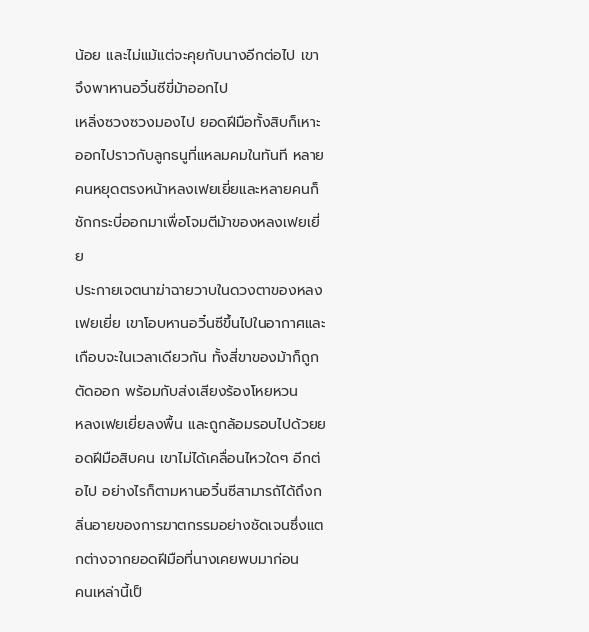น้อย และไม่แม้แต่จะคุยกับนางอีกต่อไป เขาจึงพาหานอวิ๋นซีขี่ม้าออกไป
เหลิ่งซวงซวงมองไป ยอดฝีมือทั้งสิบก็เหาะออกไปราวกับลูกธนูที่แหลมคมในทันที หลายคนหยุดตรงหน้าหลงเฟยเยี่ยและหลายคนก็ชักกระบี่ออกมาเพื่อโจมตีม้าของหลงเฟยเยี่ย
ประกายเจตนาฆ่าฉายวาบในดวงตาของหลงเฟยเยี่ย เขาโอบหานอวิ๋นซีขึ้นไปในอากาศและเกือบจะในเวลาเดียวกัน ทั้งสี่ขาของม้าก็ถูกตัดออก พร้อมกับส่งเสียงร้องโหยหวน
หลงเฟยเยี่ยลงพื้น และถูกล้อมรอบไปด้วยยอดฝีมือสิบคน เขาไม่ได้เคลื่อนไหวใดๆ อีกต่อไป อย่างไรก็ตามหานอวิ๋นซีสามารถัได้ถึงกลิ่นอายของการฆาตกรรมอย่างชัดเจนซึ่งแตกต่างจากยอดฝีมือที่นางเคยพบมาก่อน
คนเหล่านี้เป็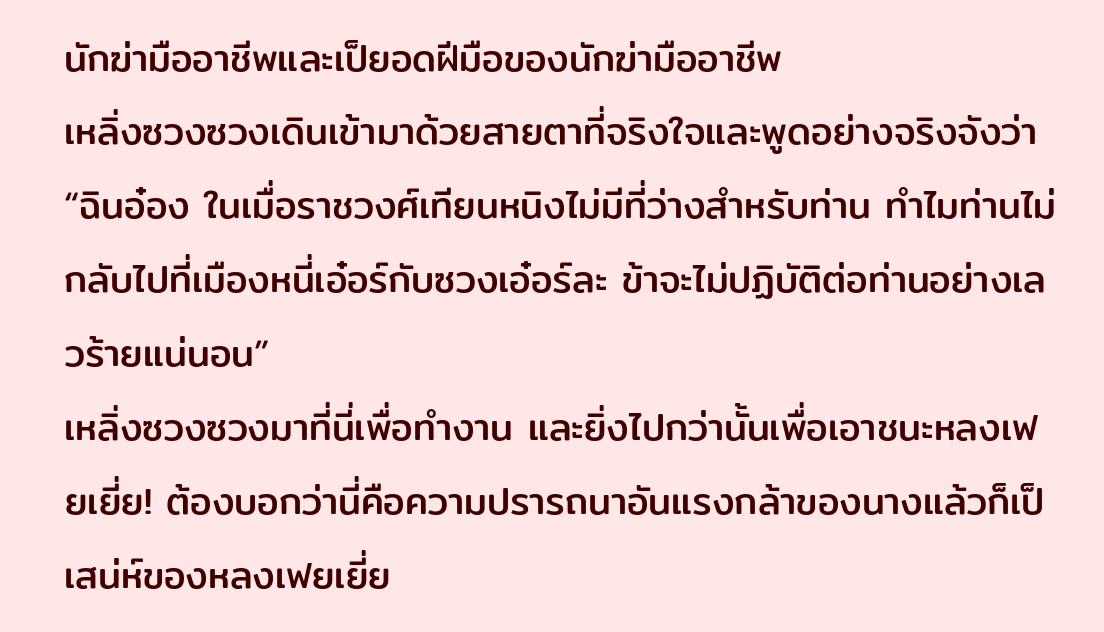นักฆ่ามืออาชีพและเป็ยอดฝีมือของนักฆ่ามืออาชีพ
เหลิ่งซวงซวงเดินเข้ามาด้วยสายตาที่จริงใจและพูดอย่างจริงจังว่า “ฉินอ๋อง ในเมื่อราชวงศ์เทียนหนิงไม่มีที่ว่างสำหรับท่าน ทำไมท่านไม่กลับไปที่เมืองหนี่เอ๋อร์กับซวงเอ๋อร์ละ ข้าจะไม่ปฏิบัติต่อท่านอย่างเลวร้ายแน่นอน”
เหลิ่งซวงซวงมาที่นี่เพื่อทำงาน และยิ่งไปกว่านั้นเพื่อเอาชนะหลงเฟยเยี่ย! ต้องบอกว่านี่คือความปรารถนาอันแรงกล้าของนางแล้วก็เป็เสน่ห์ของหลงเฟยเยี่ย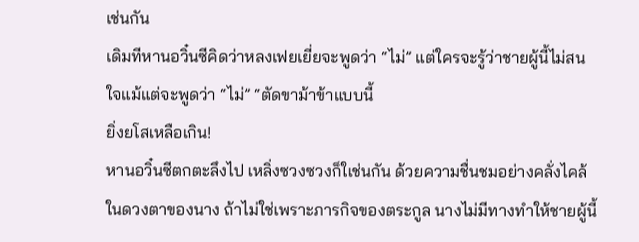เช่นกัน
เดิมทีหานอวิ๋นซีคิดว่าหลงเฟยเยี่ยจะพูดว่า “ไม่” แต่ใครจะรู้ว่าชายผู้นี้ไม่สนใจแม้แต่จะพูดว่า “ไม่” “ตัดขาม้าข้าแบบนี้
ยิ่งยโสเหลือเกิน!
หานอวิ๋นซีตกตะลึงไป เหลิ่งซวงซวงก็ใเช่นกัน ด้วยความชื่นชมอย่างคลั่งไคล้ในดวงตาของนาง ถ้าไม่ใช่เพราะภารกิจของตระกูล นางไม่มีทางทำให้ชายผู้นี้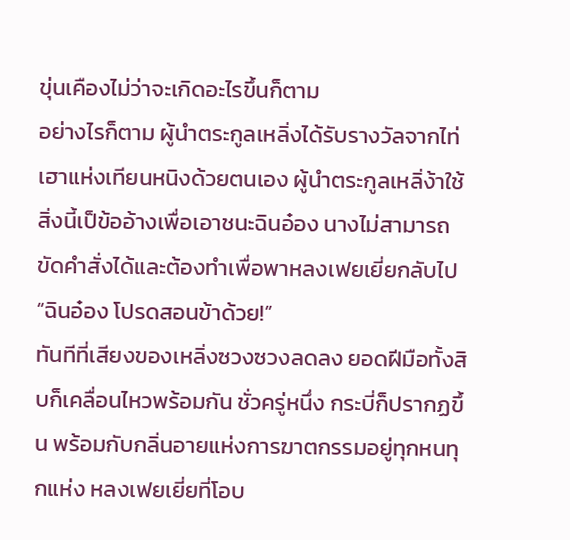ขุ่นเคืองไม่ว่าจะเกิดอะไรขึ้นก็ตาม
อย่างไรก็ตาม ผู้นำตระกูลเหลิ่งได้รับรางวัลจากไท่เฮาแห่งเทียนหนิงด้วยตนเอง ผู้นำตระกูลเหลิ่ง้าใช้สิ่งนี้เป็ข้ออ้างเพื่อเอาชนะฉินอ๋อง นางไม่สามารถขัดคำสั่งได้และต้องทำเพื่อพาหลงเฟยเยี่ยกลับไป
“ฉินอ๋อง โปรดสอนข้าด้วย!”
ทันทีที่เสียงของเหลิ่งซวงซวงลดลง ยอดฝีมือทั้งสิบก็เคลื่อนไหวพร้อมกัน ชั่วครู่หนึ่ง กระบี่ก็ปรากฏขึ้น พร้อมกับกลิ่นอายแห่งการฆาตกรรมอยู่ทุกหนทุกแห่ง หลงเฟยเยี่ยที่โอบ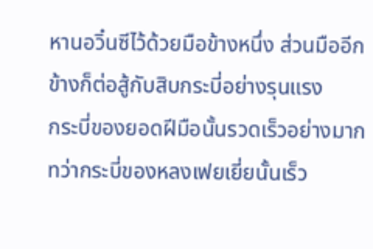หานอวิ๋นซีไว้ด้วยมือข้างหนึ่ง ส่วนมืออีกข้างก็ต่อสู้กับสิบกระบี่อย่างรุนแรง
กระบี่ของยอดฝีมือนั้นรวดเร็วอย่างมาก ทว่ากระบี่ของหลงเฟยเยี่ยนั้นเร็ว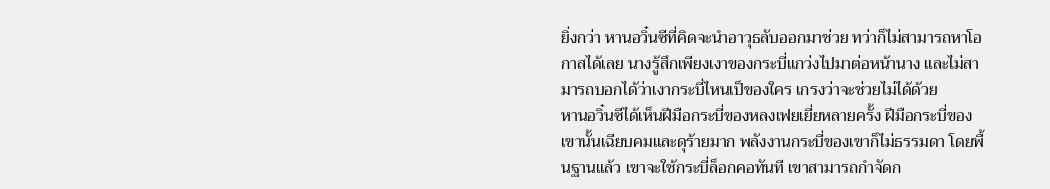ยิ่งกว่า หานอวิ๋นซีที่คิดจะนำอาวุธลับออกมาช่วย ทว่าก็ไม่สามารถหาโอกาสได้เลย นางรู้สึกเพียงเงาของกระบี่แกว่งไปมาต่อหน้านาง และไม่สามารถบอกได้ว่าเงากระบี่ไหนเป็ของใคร เกรงว่าจะช่วยไม่ได้ด้วย
หานอวิ๋นซีได้เห็นฝีมือกระบี่ของหลงเฟยเยี่ยหลายครั้ง ฝีมือกระบี่ของเขานั้นเฉียบคมและดุร้ายมาก พลังงานกระบี่ของเขาก็ไม่ธรรมดา โดยพื้นฐานแล้ว เขาจะใช้กระบี่ล็อกคอทันที เขาสามารถกำจัดก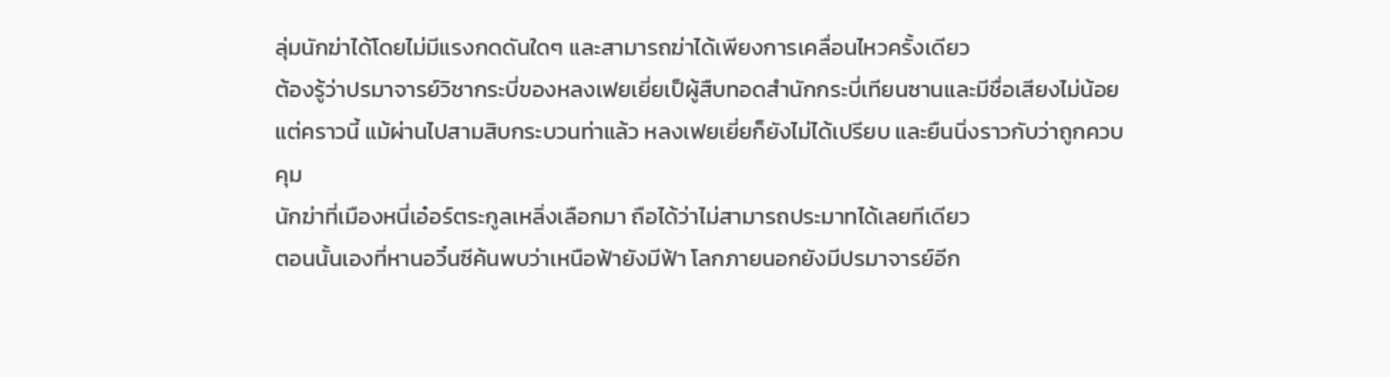ลุ่มนักฆ่าได้โดยไม่มีแรงกดดันใดๆ และสามารถฆ่าได้เพียงการเคลื่อนไหวครั้งเดียว
ต้องรู้ว่าปรมาจารย์วิชากระบี่ของหลงเฟยเยี่ยเป็ผู้สืบทอดสำนักกระบี่เทียนซานและมีชื่อเสียงไม่น้อย
แต่คราวนี้ แม้ผ่านไปสามสิบกระบวนท่าแล้ว หลงเฟยเยี่ยก็ยังไม่ได้เปรียบ และยืนนิ่งราวกับว่าถูกควบคุม
นักฆ่าที่เมืองหนี่เอ๋อร์ตระกูลเหลิ่งเลือกมา ถือได้ว่าไม่สามารถประมาทได้เลยทีเดียว
ตอนนั้นเองที่หานอวิ๋นซีค้นพบว่าเหนือฟ้ายังมีฟ้า โลกภายนอกยังมีปรมาจารย์อีก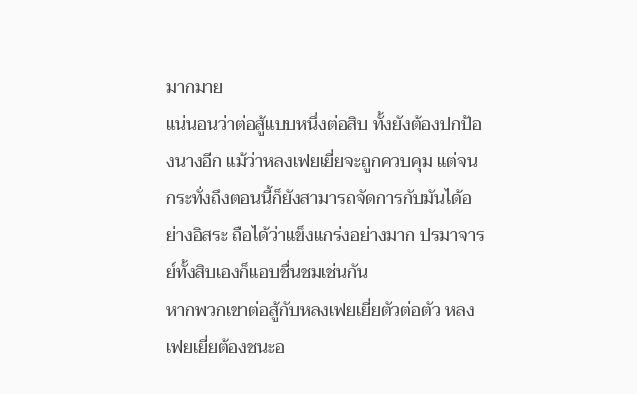มากมาย
แน่นอนว่าต่อสู้แบบหนึ่งต่อสิบ ทั้งยังต้องปกป้องนางอีก แม้ว่าหลงเฟยเยี่ยจะถูกควบคุม แต่จนกระทั่งถึงตอนนี้ก็ยังสามารถจัดการกับมันได้อย่างอิสระ ถือได้ว่าแข็งแกร่งอย่างมาก ปรมาจารย์ทั้งสิบเองก็แอบชื่นชมเช่นกัน
หากพวกเขาต่อสู้กับหลงเฟยเยี่ยตัวต่อตัว หลงเฟยเยี่ยต้องชนะอ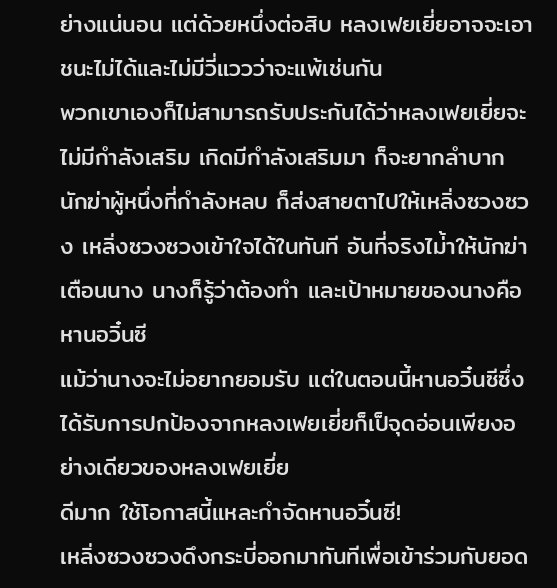ย่างแน่นอน แต่ด้วยหนึ่งต่อสิบ หลงเฟยเยี่ยอาจจะเอาชนะไม่ได้และไม่มีวี่แววว่าจะแพ้เช่นกัน
พวกเขาเองก็ไม่สามารถรับประกันได้ว่าหลงเฟยเยี่ยจะไม่มีกำลังเสริม เกิดมีกำลังเสริมมา ก็จะยากลำบาก
นักฆ่าผู้หนึ่งที่กำลังหลบ ก็ส่งสายตาไปให้เหลิ่งซวงซวง เหลิ่งซวงซวงเข้าใจได้ในทันที อันที่จริงไม่้าให้นักฆ่าเตือนนาง นางก็รู้ว่าต้องทำ และเป้าหมายของนางคือหานอวิ๋นซี
แม้ว่านางจะไม่อยากยอมรับ แต่ในตอนนี้หานอวิ๋นซีซึ่งได้รับการปกป้องจากหลงเฟยเยี่ยก็เป็จุดอ่อนเพียงอย่างเดียวของหลงเฟยเยี่ย
ดีมาก ใช้โอกาสนี้แหละกำจัดหานอวิ๋นซี!
เหลิ่งซวงซวงดึงกระบี่ออกมาทันทีเพื่อเข้าร่วมกับยอด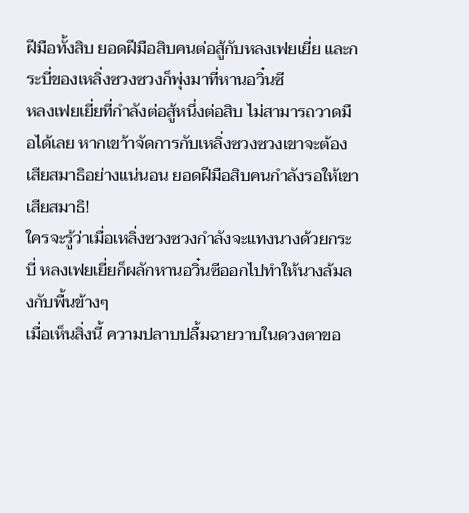ฝีมือทั้งสิบ ยอดฝีมือสิบคนต่อสู้กับหลงเฟยเยี่ย และกระบี่ของเหลิ่งซวงซวงก็พุ่งมาที่หานอวิ๋นซี
หลงเฟยเยี่ยที่กำลังต่อสู้หนึ่งต่อสิบ ไม่สามารถวาดมือได้เลย หากเขา้าจัดการกับเหลิ่งซวงซวงเขาจะต้องเสียสมาธิอย่างแน่นอน ยอดฝีมือสิบคนกำลังรอให้เขาเสียสมาธิ!
ใครจะรู้ว่าเมื่อเหลิ่งซวงซวงกำลังจะแทงนางด้วยกระบี่ หลงเฟยเยี่ยก็ผลักหานอวิ๋นซีออกไปทำให้นางล้มลงกับพื้นข้างๆ
เมื่อเห็นสิ่งนี้ ความปลาบปลื้มฉายวาบในดวงตาขอ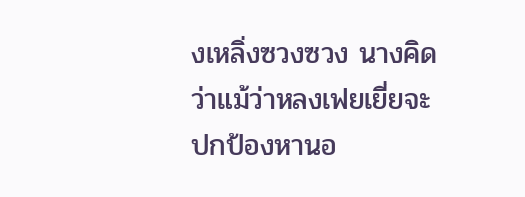งเหลิ่งซวงซวง นางคิดว่าแม้ว่าหลงเฟยเยี่ยจะปกป้องหานอ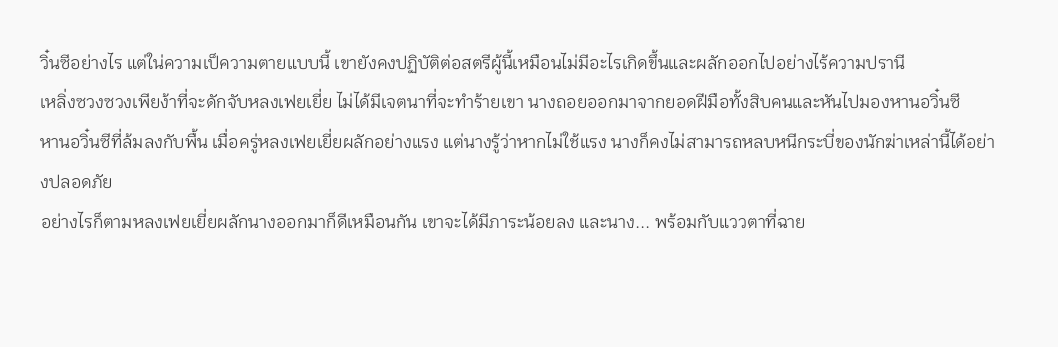วิ๋นซีอย่างไร แต่ใน่ความเป็ความตายแบบนี้ เขายังคงปฏิบัติต่อสตรีผู้นี้เหมือนไม่มีอะไรเกิดขึ้นและผลักออกไปอย่างไร้ความปรานี
เหลิ่งซวงซวงเพียง้าที่จะดักจับหลงเฟยเยี่ย ไม่ได้มีเจตนาที่จะทำร้ายเขา นางถอยออกมาจากยอดฝีมือทั้งสิบคนและหันไปมองหานอวิ๋นซี
หานอวิ๋นซีที่ล้มลงกับพื้น เมื่อครู่หลงเฟยเยี่ยผลักอย่างแรง แต่นางรู้ว่าหากไม่ใช้แรง นางก็คงไม่สามารถหลบหนีกระบี่ของนักฆ่าเหล่านี้ได้อย่างปลอดภัย
อย่างไรก็ตามหลงเฟยเยี่ยผลักนางออกมาก็ดีเหมือนกัน เขาจะได้มีภาระน้อยลง และนาง... พร้อมกับแววตาที่ฉาย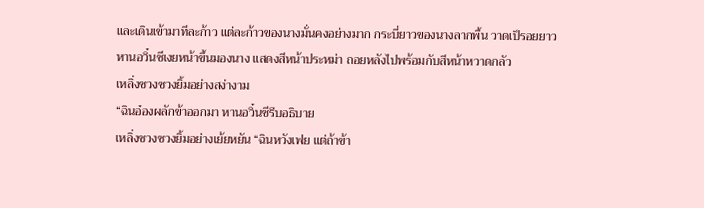และเดินเข้ามาทีละก้าว แต่ละก้าวของนางมั่นคงอย่างมาก กระบี่ยาวของนางลากพื้น วาดเป็รอยยาว
หานอวิ๋นซีเงยหน้าขึ้นมองนาง แสดงสีหน้าประหม่า ถอยหลังไปพร้อมกับสีหน้าหวาดกลัว
เหลิ่งซวงซวงยิ้มอย่างสง่างาม
“ฉินอ๋องผลักข้าออกมา หานอวิ๋นซีรีบอธิบาย
เหลิ่งซวงซวงยิ้มอย่างเย้ยหยัน “ฉินหวังเฟย แต่ถ้าข้า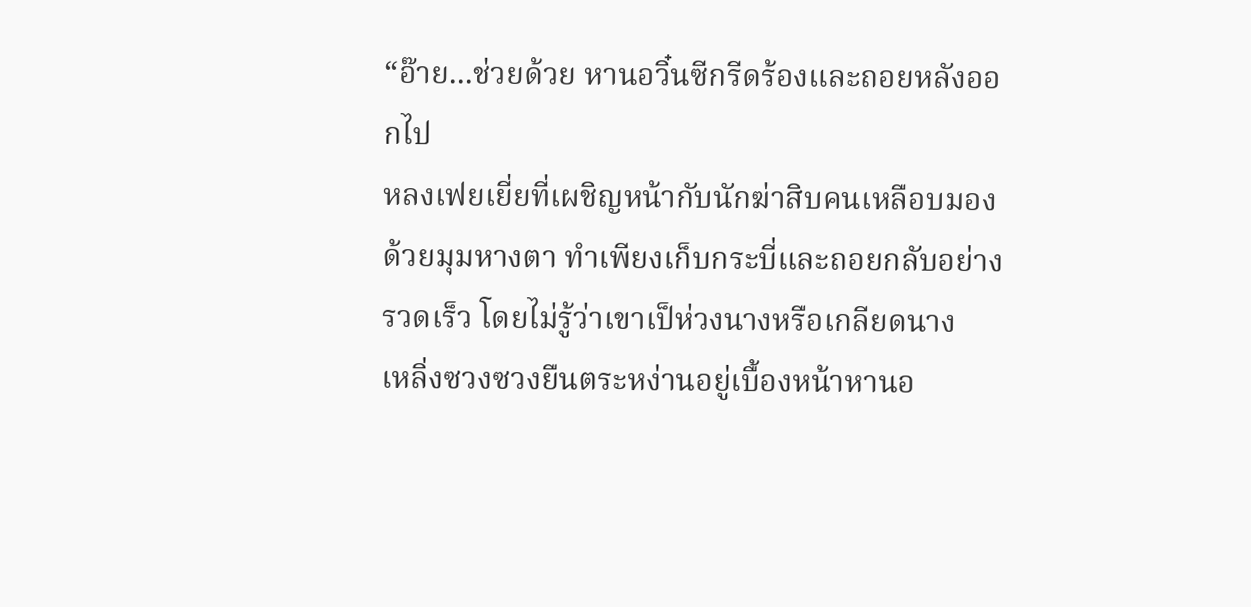“อ๊าย...ช่วยด้วย หานอวิ๋นซีกรีดร้องและถอยหลังออกไป
หลงเฟยเยี่ยที่เผชิญหน้ากับนักฆ่าสิบคนเหลือบมองด้วยมุมหางตา ทำเพียงเก็บกระบี่และถอยกลับอย่างรวดเร็ว โดยไม่รู้ว่าเขาเป็ห่วงนางหรือเกลียดนาง
เหลิ่งซวงซวงยืนตระหง่านอยู่เบื้องหน้าหานอ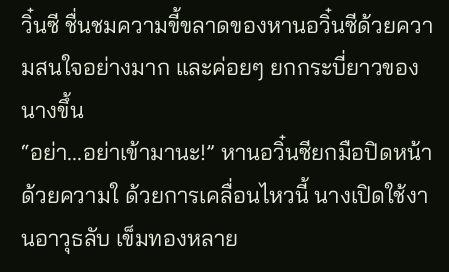วิ๋นซี ชื่นชมความขี้ขลาดของหานอวิ๋นซีด้วยความสนใจอย่างมาก และค่อยๆ ยกกระบี่ยาวของนางขึ้น
“อย่า...อย่าเข้ามานะ!” หานอวิ๋นซียกมือปิดหน้าด้วยความใ ด้วยการเคลื่อนไหวนี้ นางเปิดใช้งานอาวุธลับ เข็มทองหลาย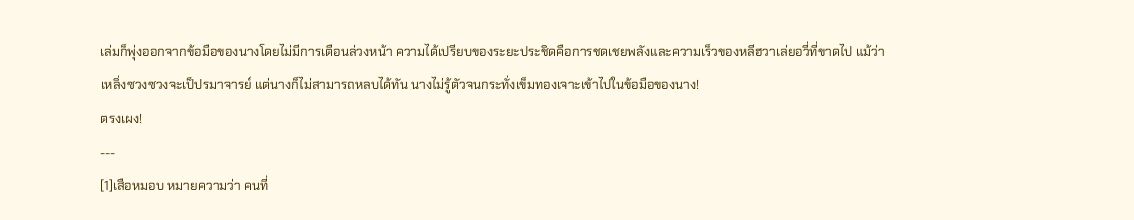เล่มก็พุ่งออกจากข้อมือของนางโดยไม่มีการเตือนล่วงหน้า ความได้เปรียบของระยะประชิดคือการชดเชยพลังและความเร็วของหลีฮวาเล่ยอวี่ที่ขาดไป แม้ว่าเหลิ่งซวงซวงจะเป็ปรมาจารย์ แต่นางก็ไม่สามารถหลบได้ทัน นางไม่รู้ตัวจนกระทั่งเข็มทองเจาะเข้าไปในข้อมือของนาง!
ตรงเผง!
---
[1]เสือหมอบ หมายความว่า คนที่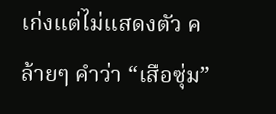เก่งแต่ไม่แสดงตัว คล้ายๆ คำว่า “เสือซุ่ม”